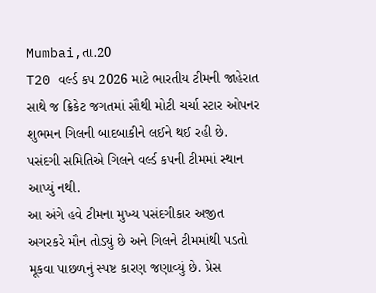Mumbai,તા.20
T20 વર્લ્ડ કપ 2026 માટે ભારતીય ટીમની જાહેરાત સાથે જ ક્રિકેટ જગતમાં સૌથી મોટી ચર્ચા સ્ટાર ઓપનર શુભમન ગિલની બાદબાકીને લઈને થઈ રહી છે. પસંદગી સમિતિએ ગિલને વર્લ્ડ કપની ટીમમાં સ્થાન આપ્યું નથી.
આ અંગે હવે ટીમના મુખ્ય પસંદગીકાર અજીત અગરકરે મૌન તોડ્યું છે અને ગિલને ટીમમાંથી પડતો મૂકવા પાછળનું સ્પષ્ટ કારણ જણાવ્યું છે. પ્રેસ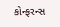કોન્ફરન્સ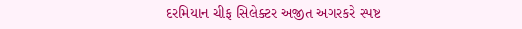દરમિયાન ચીફ સિલેક્ટર અજીત અગરકરે સ્પષ્ટ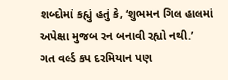શબ્દોમાં કહ્યું હતું કે, ‘શુભમન ગિલ હાલમાં અપેક્ષા મુજબ રન બનાવી રહ્યો નથી.’
ગત વર્લ્ડ કપ દરમિયાન પણ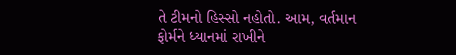તે ટીમનો હિસ્સો નહોતો. આમ, વર્તમાન ફોર્મને ધ્યાનમાં રાખીને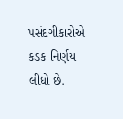પસંદગીકારોએ કડક નિર્ણય લીધો છે.